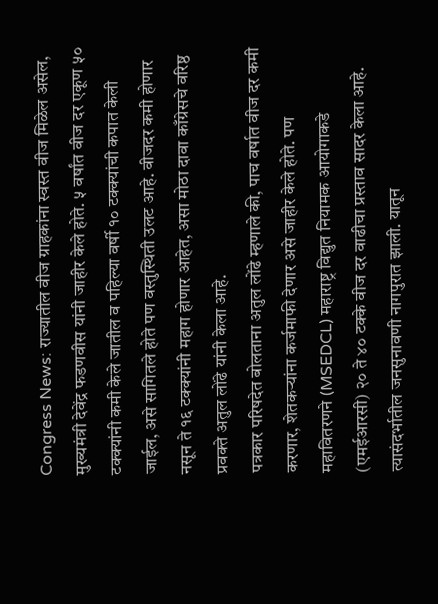Congress News: राज्यातील वीज ग्राहकांना स्वस्त वीज मिळेल असेल, मुख्यमंत्री देवेंद्र फडणवीस यांनी जाहीर केले होते. ५ वर्षांत वीज दर एकूण ५० टक्क्यांनी कमी केले जातील व पहिल्या वर्षी १० टक्क्यांची कपात केली जाईल, असे सागितले होते पण वस्तुस्थिती उलट आहे. वीजदर कमी होणार नसून ते १६ टक्क्यांनी महाग होणार आहेत, असा मोठा दावा काँग्रेसचे वरिष्ठ प्रवक्ते अतुल लोंढे यांनी केला आहे.
पत्रकार परिषदेत बोलताना अतुल लोंढे म्हणाले की, पाच वर्षात वीज दर कमी करणार, शेतकऱ्यांना कर्जमाफी देणार असे जाहीर केले होते. पण महावितरणने (MSEDCL) महाराष्ट्र विद्युत नियामक आयोगाकडे (एमईआरसी) २० ते ४० टक्के वीज दर वाढीचा प्रस्ताव सादर केला आहे. त्यासंदर्भातील जनसुनावणी नागपुरात झाली. यातून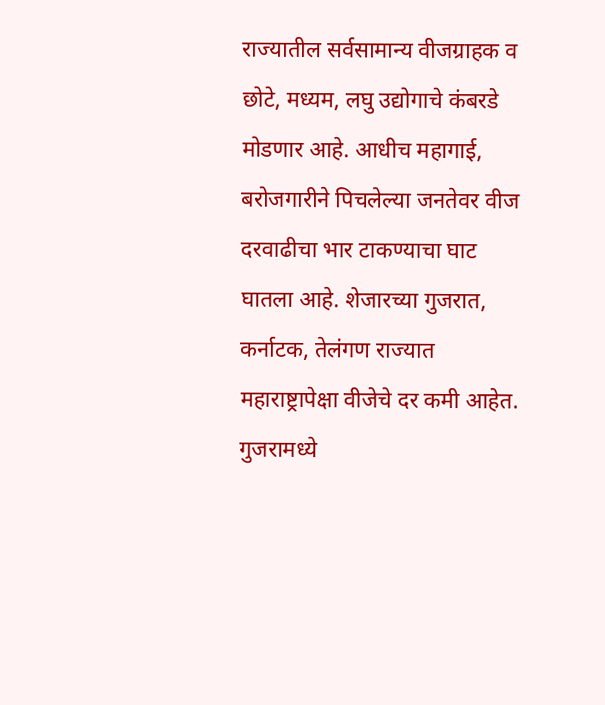राज्यातील सर्वसामान्य वीजग्राहक व छोटे, मध्यम, लघु उद्योगाचे कंबरडे मोडणार आहे. आधीच महागाई, बरोजगारीने पिचलेल्या जनतेवर वीज दरवाढीचा भार टाकण्याचा घाट घातला आहे. शेजारच्या गुजरात, कर्नाटक, तेलंगण राज्यात महाराष्ट्रापेक्षा वीजेचे दर कमी आहेत. गुजरामध्ये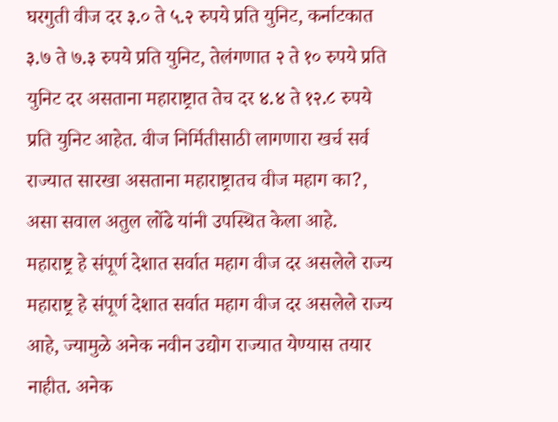घरगुती वीज दर ३.० ते ५.२ रुपये प्रति युनिट, कर्नाटकात ३.७ ते ७.३ रुपये प्रति युनिट, तेलंगणात २ ते १० रुपये प्रति युनिट दर असताना महाराष्ट्रात तेच दर ४.४ ते १२.८ रुपये प्रति युनिट आहेत. वीज निर्मितीसाठी लागणारा खर्च सर्व राज्यात सारखा असताना महाराष्ट्रातच वीज महाग का?, असा सवाल अतुल लोंढे यांनी उपस्थित केला आहे.
महाराष्ट्र हे संपूर्ण देशात सर्वात महाग वीज दर असलेले राज्य
महाराष्ट्र हे संपूर्ण देशात सर्वात महाग वीज दर असलेले राज्य आहे, ज्यामुळे अनेक नवीन उद्योग राज्यात येण्यास तयार नाहीत. अनेक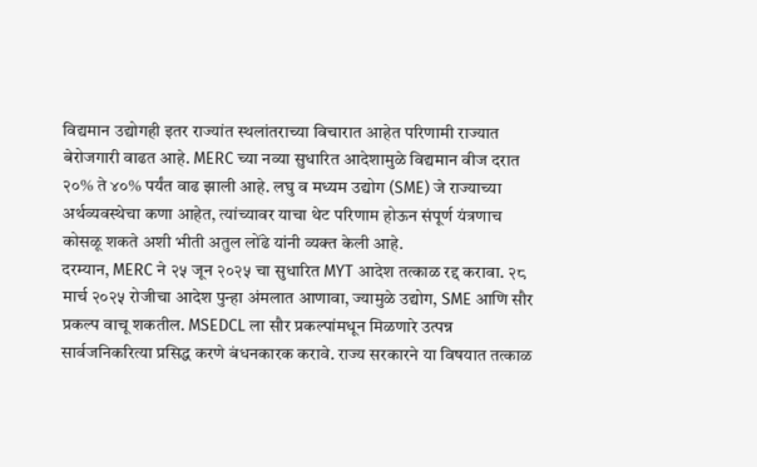विद्यमान उद्योगही इतर राज्यांत स्थलांतराच्या विचारात आहेत परिणामी राज्यात बेरोजगारी वाढत आहे. MERC च्या नव्या सुधारित आदेशामुळे विद्यमान वीज दरात २०% ते ४०% पर्यंत वाढ झाली आहे. लघु व मध्यम उद्योग (SME) जे राज्याच्या अर्थव्यवस्थेचा कणा आहेत, त्यांच्यावर याचा थेट परिणाम होऊन संपूर्ण यंत्रणाच कोसळू शकते अशी भीती अतुल लोंढे यांनी व्यक्त केली आहे.
दरम्यान, MERC ने २५ जून २०२५ चा सुधारित MYT आदेश तत्काळ रद्द करावा. २८ मार्च २०२५ रोजीचा आदेश पुन्हा अंमलात आणावा, ज्यामुळे उद्योग, SME आणि सौर प्रकल्प वाचू शकतील. MSEDCL ला सौर प्रकल्पांमधून मिळणारे उत्पन्न सार्वजनिकरित्या प्रसिद्ध करणे बंधनकारक करावे. राज्य सरकारने या विषयात तत्काळ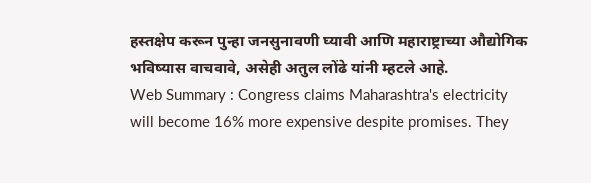हस्तक्षेप करून पुन्हा जनसुनावणी घ्यावी आणि महाराष्ट्राच्या औद्योगिक भविष्यास वाचवावे, असेही अतुल लोंढे यांनी म्हटले आहे.
Web Summary : Congress claims Maharashtra's electricity will become 16% more expensive despite promises. They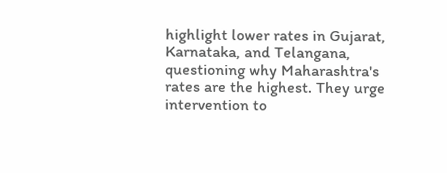highlight lower rates in Gujarat, Karnataka, and Telangana, questioning why Maharashtra's rates are the highest. They urge intervention to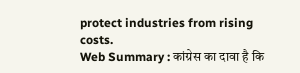protect industries from rising costs.
Web Summary : कांग्रेस का दावा है कि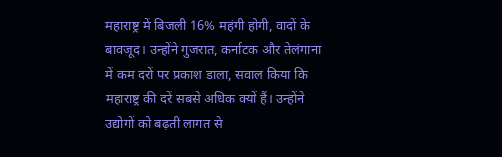महाराष्ट्र में बिजली 16% महंगी होगी, वादों के बावजूद। उन्होंने गुजरात, कर्नाटक और तेलंगाना में कम दरों पर प्रकाश डाला, सवाल किया कि महाराष्ट्र की दरें सबसे अधिक क्यों हैं। उन्होंने उद्योगों को बढ़ती लागत से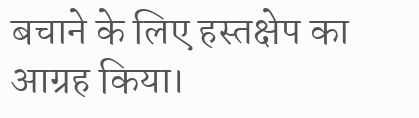बचाने के लिए हस्तक्षेप का आग्रह किया।